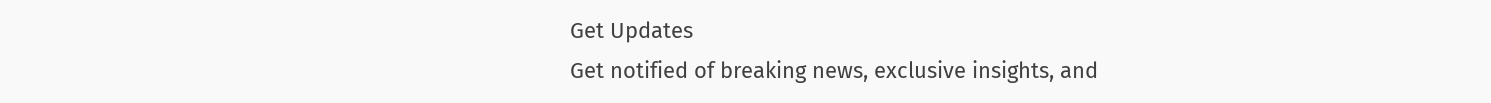Get Updates
Get notified of breaking news, exclusive insights, and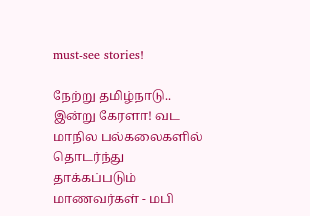must-see stories!

நேற்று தமிழ்நாடு.. இன்று கேரளா! வட மாநில பல்கலைகளில் தொடர்ந்து தாக்கப்படும் மாணவர்கள் - மபி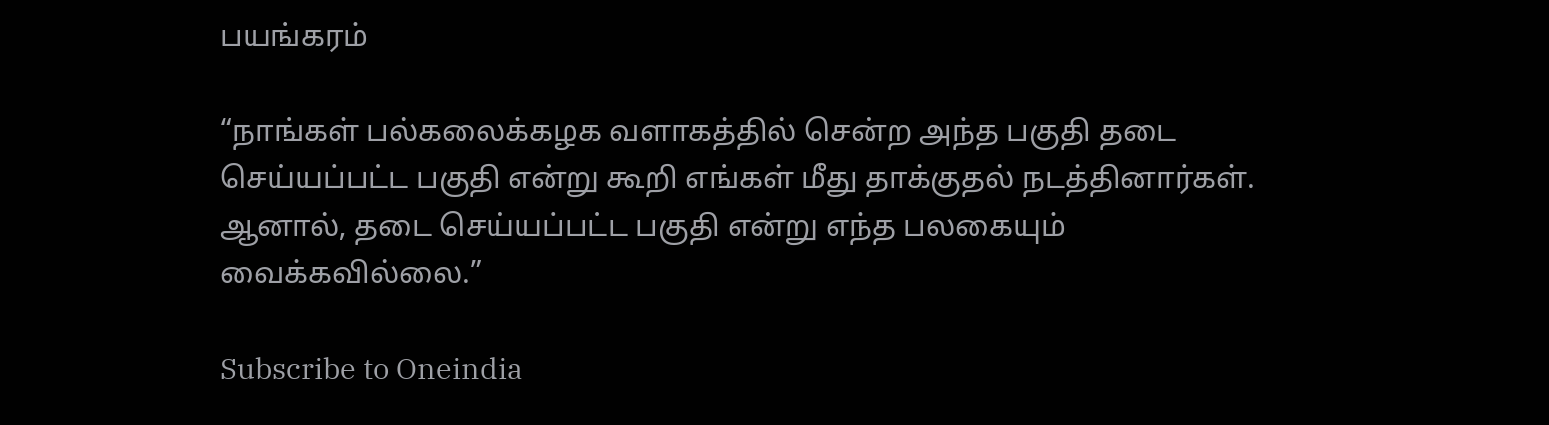பயங்கரம்

“நாங்கள் பல்கலைக்கழக வளாகத்தில் சென்ற அந்த பகுதி தடை செய்யப்பட்ட பகுதி என்று கூறி எங்கள் மீது தாக்குதல் நடத்தினார்கள். ஆனால், தடை செய்யப்பட்ட பகுதி என்று எந்த பலகையும் வைக்கவில்லை.”

Subscribe to Oneindia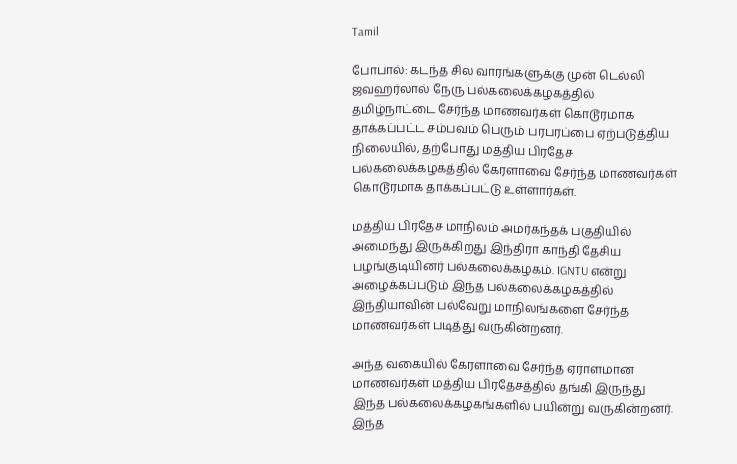Tamil

போபால்: கடந்த சில வாரங்களுக்கு முன் டெல்லி ஜவஹர்லால் நேரு பல்கலைக்கழகத்தில் தமிழ்நாட்டை சேர்ந்த மாணவர்கள் கொடூரமாக தாக்கப்பட்ட சம்பவம் பெரும் பரபரப்பை ஏற்படுத்திய நிலையில், தற்போது மத்திய பிரதேச பல்கலைக்கழகத்தில் கேரளாவை சேர்ந்த மாணவர்கள் கொடூரமாக தாக்கப்பட்டு உள்ளார்கள்.

மத்திய பிரதேச மாநிலம் அமர்கந்தக் பகுதியில் அமைந்து இருக்கிறது இந்திரா காந்தி தேசிய பழங்குடியினர் பல்கலைக்கழகம். IGNTU என்று அழைக்கப்படும் இந்த பல்கலைக்கழகத்தில் இந்தியாவின் பல்வேறு மாநிலங்களை சேர்ந்த மாணவர்கள் படித்து வருகின்றனர்.

அந்த வகையில் கேரளாவை சேர்ந்த ஏராளமான மாணவர்கள் மத்திய பிரதேசத்தில் தங்கி இருந்து இந்த பல்கலைக்கழகங்களில் பயின்று வருகின்றனர். இந்த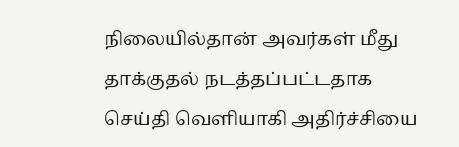நிலையில்தான் அவர்கள் மீது தாக்குதல் நடத்தப்பட்டதாக செய்தி வெளியாகி அதிர்ச்சியை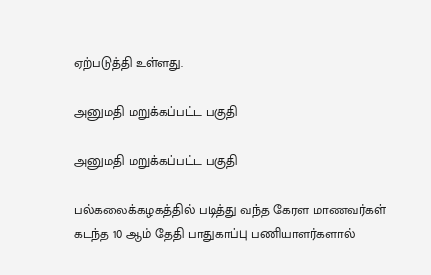ஏற்படுத்தி உள்ளது.

அனுமதி மறுக்கப்பட்ட பகுதி

அனுமதி மறுக்கப்பட்ட பகுதி

பல்கலைக்கழகத்தில் படித்து வந்த கேரள மாணவர்கள் கடந்த 10 ஆம் தேதி பாதுகாப்பு பணியாளர்களால்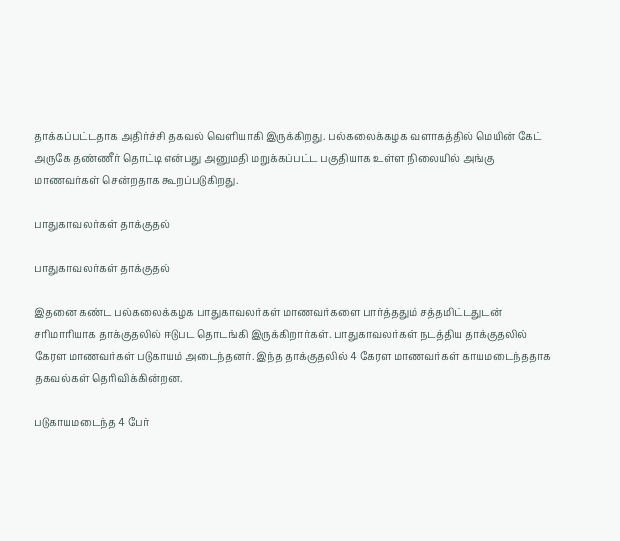தாக்கப்பட்டதாக அதிர்ச்சி தகவல் வெளியாகி இருக்கிறது. பல்கலைக்கழக வளாகத்தில் மெயின் கேட் அருகே தண்ணீர் தொட்டி என்பது அனுமதி மறுக்கப்பட்ட பகுதியாக உள்ள நிலையில் அங்கு மாணவர்கள் சென்றதாக கூறப்படுகிறது.

பாதுகாவலர்கள் தாக்குதல்

பாதுகாவலர்கள் தாக்குதல்

இதனை கண்ட பல்கலைக்கழக பாதுகாவலர்கள் மாணவர்களை பார்த்ததும் சத்தமிட்டதுடன் சரிமாரியாக தாக்குதலில் ஈடுபட தொடங்கி இருக்கிறார்கள். பாதுகாவலர்கள் நடத்திய தாக்குதலில் கேரள மாணவர்கள் படுகாயம் அடைந்தனர். இந்த தாக்குதலில் 4 கேரள மாணவர்கள் காயமடைந்ததாக தகவல்கள் தெரிவிக்கின்றன.

படுகாயமடைந்த 4 பேர்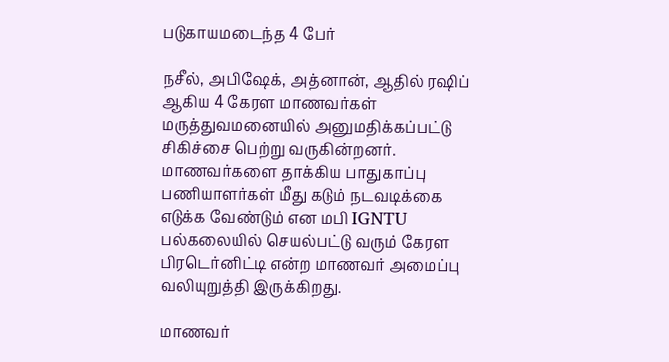படுகாயமடைந்த 4 பேர்

நசீல், அபிஷேக், அத்னான், ஆதில் ரஷிப் ஆகிய 4 கேரள மாணவர்கள் மருத்துவமனையில் அனுமதிக்கப்பட்டு சிகிச்சை பெற்று வருகின்றனர். மாணவர்களை தாக்கிய பாதுகாப்பு பணியாளர்கள் மீது கடும் நடவடிக்கை எடுக்க வேண்டும் என மபி IGNTU பல்கலையில் செயல்பட்டு வரும் கேரள பிரடெர்னிட்டி என்ற மாணவர் அமைப்பு வலியுறுத்தி இருக்கிறது.

மாணவர்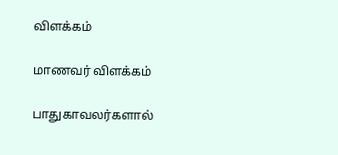விளக்கம்

மாணவர் விளக்கம்

பாதுகாவலர்களால்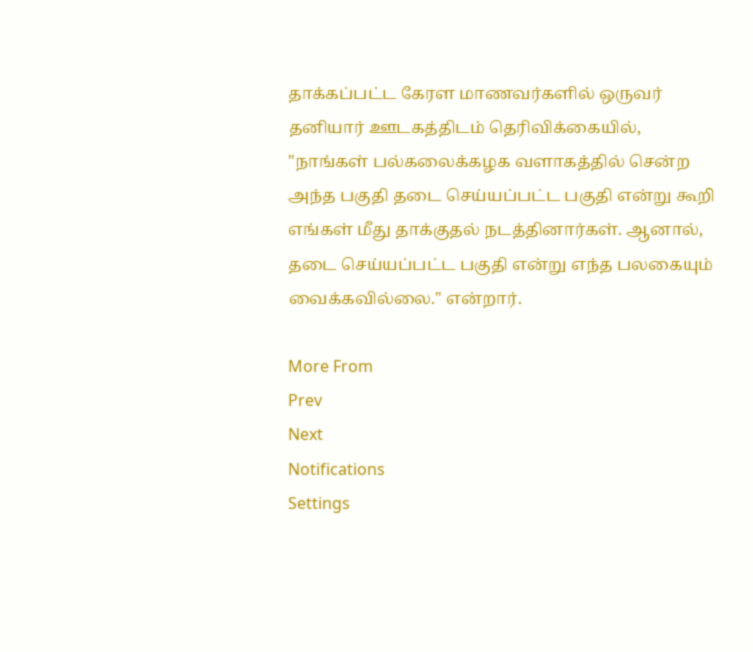தாக்கப்பட்ட கேரள மாணவர்களில் ஒருவர் தனியார் ஊடகத்திடம் தெரிவிக்கையில், "நாங்கள் பல்கலைக்கழக வளாகத்தில் சென்ற அந்த பகுதி தடை செய்யப்பட்ட பகுதி என்று கூறி எங்கள் மீது தாக்குதல் நடத்தினார்கள். ஆனால், தடை செய்யப்பட்ட பகுதி என்று எந்த பலகையும் வைக்கவில்லை." என்றார்.

More From
Prev
Next
Notifications
Settings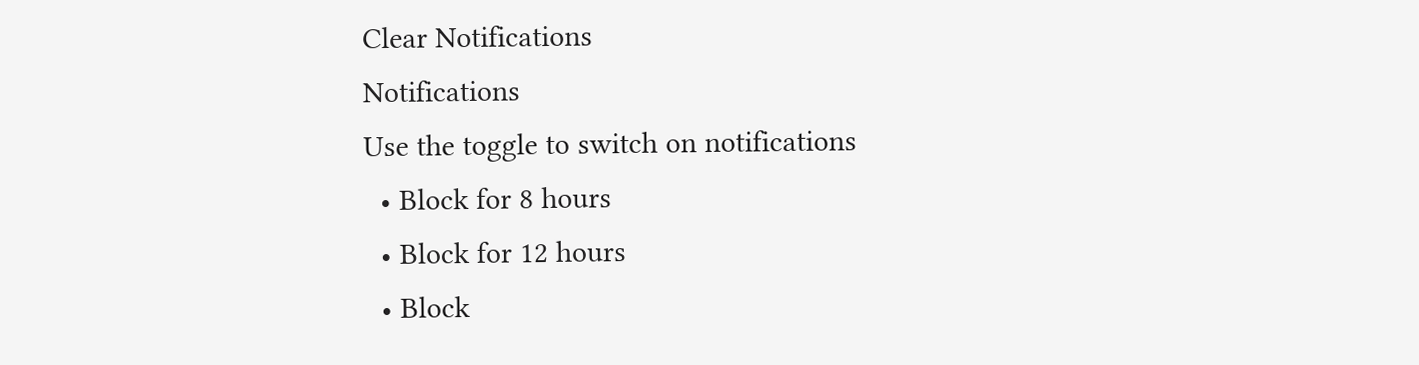Clear Notifications
Notifications
Use the toggle to switch on notifications
  • Block for 8 hours
  • Block for 12 hours
  • Block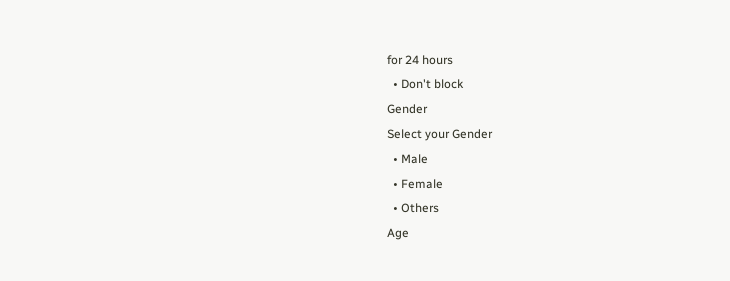for 24 hours
  • Don't block
Gender
Select your Gender
  • Male
  • Female
  • Others
Age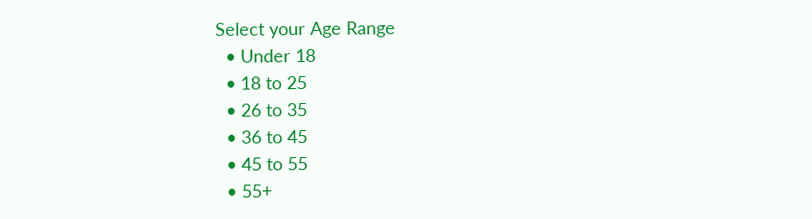Select your Age Range
  • Under 18
  • 18 to 25
  • 26 to 35
  • 36 to 45
  • 45 to 55
  • 55+